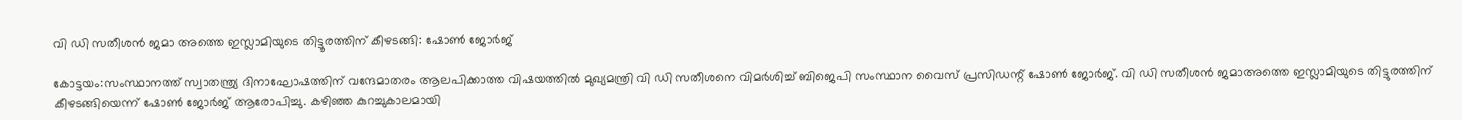വി ഡി സതീശന്‍ ജമാ അത്തെ ഇസ്ലാമിയുടെ തിട്ടൂരത്തിന് കീഴടങ്ങി: ഷോണ്‍ ജോര്‍ജ്‌

കോട്ടയം:സംസ്ഥാനത്ത് സ്വാതന്ത്ര്യ ദിനാഘോഷത്തിന് വന്ദേമാതരം ആലപിക്കാത്ത വിഷയത്തില്‍ മുഖ്യമന്ത്രി വി ഡി സതീശനെ വിമർശിച്ച് ബിജെപി സംസ്ഥാന വൈസ് പ്രസിഡന്റ് ഷോണ്‍ ജോര്‍ജ്. വി ഡി സതീശന്‍ ജമാഅത്തെ ഇസ്ലാമിയുടെ തിട്ടുരത്തിന് കീഴടങ്ങിയെന്ന് ഷോണ്‍ ജോർജ് ആരോപിച്ചു. കഴിഞ്ഞ കുറച്ചുകാലമായി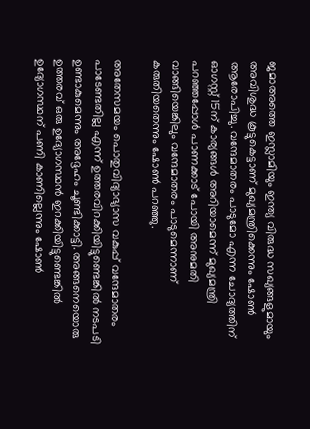ജമാഅത്തെ ഇസ്ലാമിയും ഇന്ത്യ വിരുദ്ധ സഖ്യങ്ങളുമായും അവിശുദ്ധ കൂട്ടുകെട്ടാണ് മുഖ്യമന്ത്രിക്കെന്നും ഷോണ്‍ ആരോപിച്ചു. വന്ദേമാതരം പാടുമോ എന്ന ചോദ്യത്തിന് ഓഗസ്റ്റ് 15ന് കാര്യങ്ങള്‍ അറിയാമെന്ന് മുഖ്യമന്ത്രി പറഞ്ഞപ്പോള്‍ പാണക്കാട് പോയി അനുമതി വാങ്ങിയെങ്കിലും വന്ദേമാതരം പാടുമെന്നാണ് കരുതിയതെന്നും ഷോണ്‍ പറഞ്ഞു.

അതേസമയം പൊതുവിദ്യാഭ്യാസ വകുപ്പ് വന്ദേമാതരം പാടേണ്ടതില്ല എന്ന് ഉത്തരവിറക്കിയിട്ടുണ്ടെങ്കില്‍ നടപടി ഉണ്ടാകുമെന്നും അദ്ദേഹം ചൂണ്ടിക്കാട്ടി. അങ്ങനെയൊരു ഉത്തരവ് ഒരു ഉദ്യോഗസ്ഥന്‍ ഇറക്കിയിട്ടുണ്ടെങ്കില്‍ ഉദ്യോഗസ്ഥന് പണി കാണില്ലെന്നും ഷോണ്‍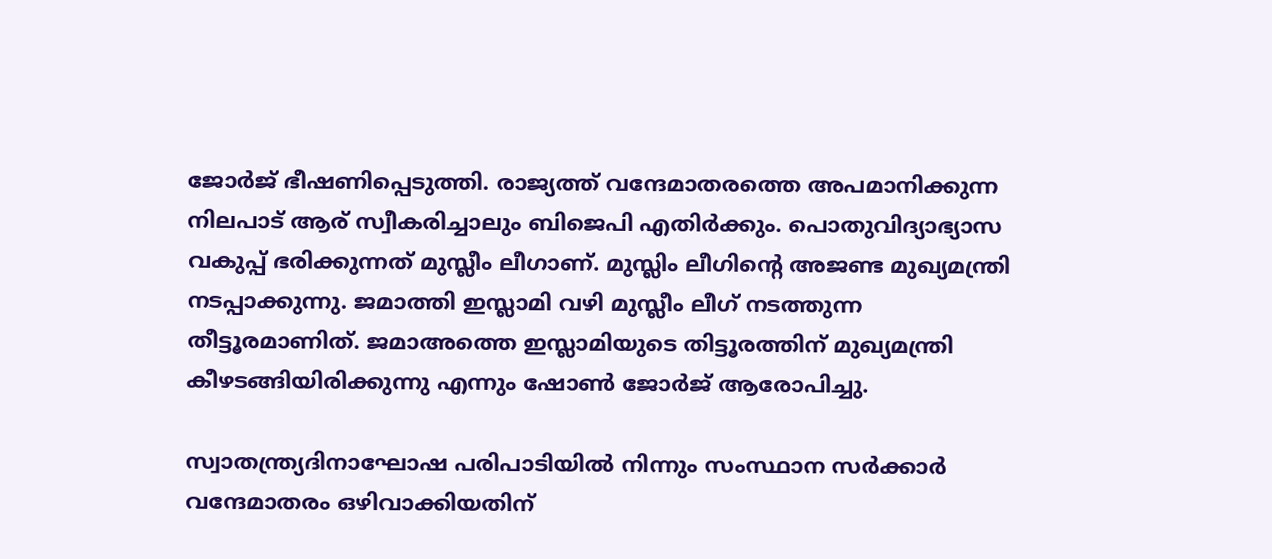ജോര്‍ജ് ഭീഷണിപ്പെടുത്തി. രാജ്യത്ത് വന്ദേമാതരത്തെ അപമാനിക്കുന്ന നിലപാട് ആര് സ്വീകരിച്ചാലും ബിജെപി എതിര്‍ക്കും. പൊതുവിദ്യാഭ്യാസ വകുപ്പ് ഭരിക്കുന്നത് മുസ്ലീം ലീഗാണ്. മുസ്ലിം ലീഗിന്റെ അജണ്ട മുഖ്യമന്ത്രി നടപ്പാക്കുന്നു. ജമാത്തി ഇസ്ലാമി വഴി മുസ്ലീം ലീഗ് നടത്തുന്ന തീട്ടൂരമാണിത്. ജമാഅത്തെ ഇസ്ലാമിയുടെ തിട്ടൂരത്തിന് മുഖ്യമന്ത്രി കീഴടങ്ങിയിരിക്കുന്നു എന്നും ഷോണ്‍ ജോര്‍ജ് ആരോപിച്ചു.

സ്വാതന്ത്ര്യദിനാഘോഷ പരിപാടിയില്‍ നിന്നും സംസ്ഥാന സര്‍ക്കാര്‍ വന്ദേമാതരം ഒഴിവാക്കിയതിന്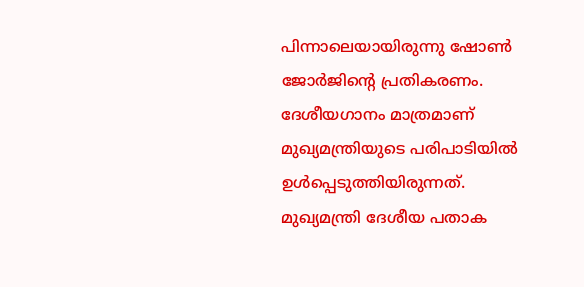പിന്നാലെയായിരുന്നു ഷോണ്‍ ജോര്‍ജിന്റെ പ്രതികരണം. ദേശീയഗാനം മാത്രമാണ് മുഖ്യമന്ത്രിയുടെ പരിപാടിയില്‍ ഉള്‍പ്പെടുത്തിയിരുന്നത്. മുഖ്യമന്ത്രി ദേശീയ പതാക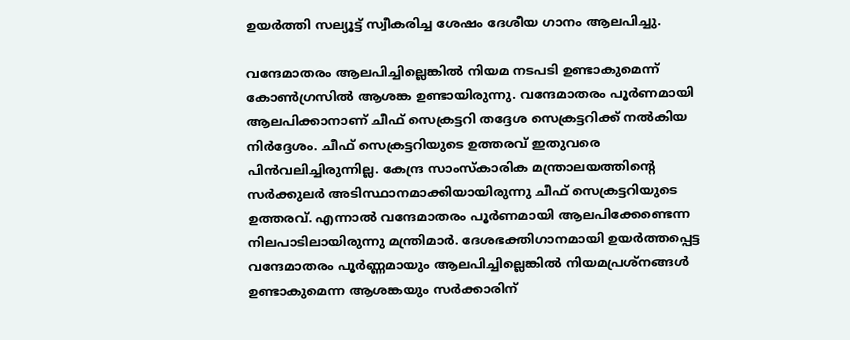ഉയര്‍ത്തി സല്യൂട്ട് സ്വീകരിച്ച ശേഷം ദേശീയ ഗാനം ആലപിച്ചു.

വന്ദേമാതരം ആലപിച്ചില്ലെങ്കില്‍ നിയമ നടപടി ഉണ്ടാകുമെന്ന് കോണ്‍ഗ്രസില്‍ ആശങ്ക ഉണ്ടായിരുന്നു. വന്ദേമാതരം പൂര്‍ണമായി ആലപിക്കാനാണ് ചീഫ് സെക്രട്ടറി തദ്ദേശ സെക്രട്ടറിക്ക് നല്‍കിയ നിര്‍ദ്ദേശം. ചീഫ് സെക്രട്ടറിയുടെ ഉത്തരവ് ഇതുവരെ പിന്‍വലിച്ചിരുന്നില്ല. കേന്ദ്ര സാംസ്‌കാരിക മന്ത്രാലയത്തിന്റെ സര്‍ക്കുലര്‍ അടിസ്ഥാനമാക്കിയായിരുന്നു ചീഫ് സെക്രട്ടറിയുടെ ഉത്തരവ്. എന്നാല്‍ വന്ദേമാതരം പൂര്‍ണമായി ആലപിക്കേണ്ടെന്ന നിലപാടിലായിരുന്നു മന്ത്രിമാര്‍. ദേശഭക്തിഗാനമായി ഉയര്‍ത്തപ്പെട്ട വന്ദേമാതരം പൂര്‍ണ്ണമായും ആലപിച്ചില്ലെങ്കില്‍ നിയമപ്രശ്നങ്ങള്‍ ഉണ്ടാകുമെന്ന ആശങ്കയും സര്‍ക്കാരിന്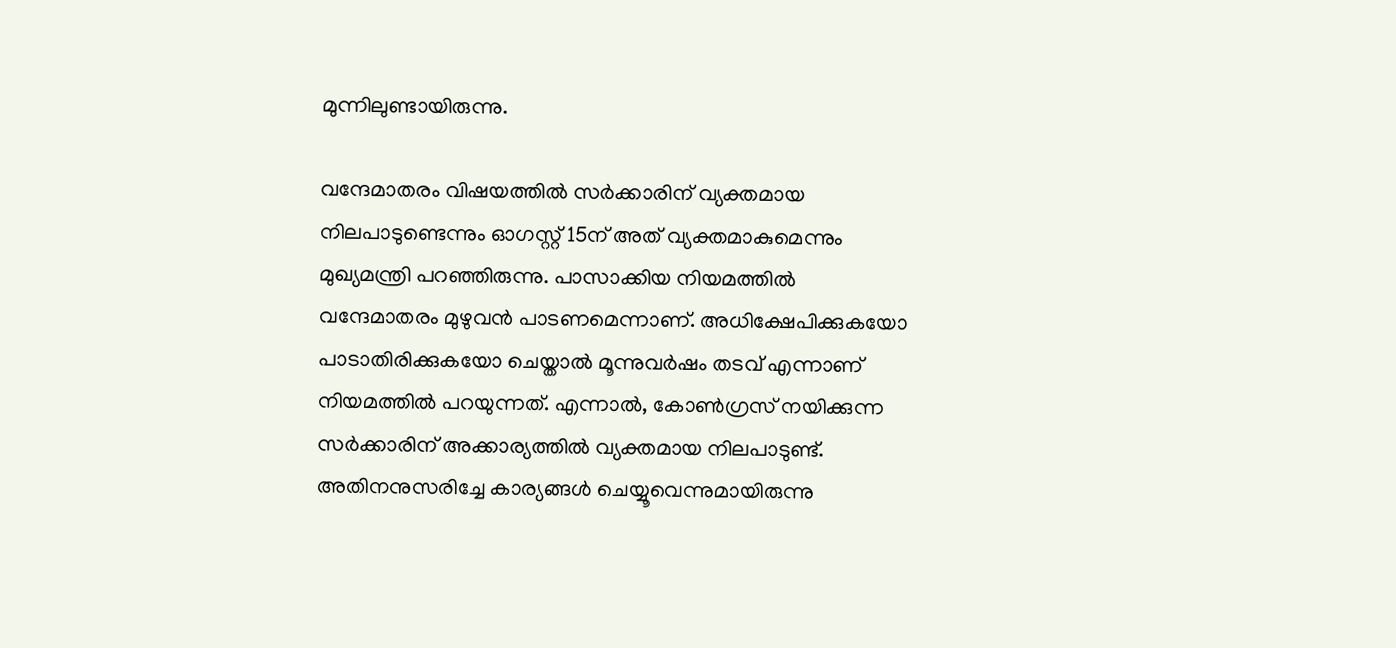മുന്നിലുണ്ടായിരുന്നു.

വന്ദേമാതരം വിഷയത്തില്‍ സര്‍ക്കാരിന് വ്യക്തമായ നിലപാടുണ്ടെന്നും ഓഗസ്റ്റ് 15ന് അത് വ്യക്തമാകുമെന്നും മുഖ്യമന്ത്രി പറഞ്ഞിരുന്നു. പാസാക്കിയ നിയമത്തില്‍ വന്ദേമാതരം മുഴുവന്‍ പാടണമെന്നാണ്. അധിക്ഷേപിക്കുകയോ പാടാതിരിക്കുകയോ ചെയ്താല്‍ മൂന്നുവര്‍ഷം തടവ് എന്നാണ് നിയമത്തില്‍ പറയുന്നത്. എന്നാല്‍, കോണ്‍ഗ്രസ് നയിക്കുന്ന സര്‍ക്കാരിന് അക്കാര്യത്തില്‍ വ്യക്തമായ നിലപാടുണ്ട്. അതിനനുസരിച്ചേ കാര്യങ്ങള്‍ ചെയ്യൂവെന്നുമായിരുന്നു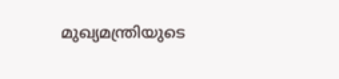മുഖ്യമന്ത്രിയുടെ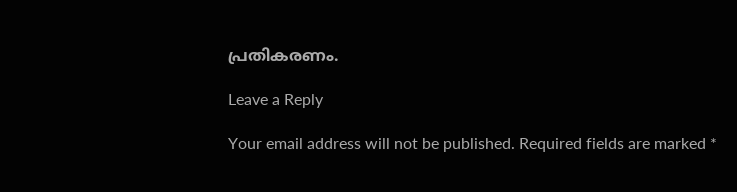പ്രതികരണം.

Leave a Reply

Your email address will not be published. Required fields are marked *